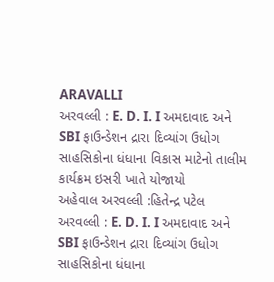ARAVALLI
અરવલ્લી : E. D. I. I અમદાવાદ અને SBI ફાઉન્ડેશન દ્રારા દિવ્યાંગ ઉધોગ સાહસિકોના ધંધાના વિકાસ માટેનો તાલીમ કાર્યક્રમ ઇસરી ખાતે યોજાયો
અહેવાલ અરવલ્લી :હિતેન્દ્ર પટેલ અરવલ્લી : E. D. I. I અમદાવાદ અને SBI ફાઉન્ડેશન દ્રારા દિવ્યાંગ ઉધોગ સાહસિકોના ધંધાના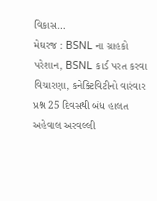વિકાસ…
મેઘરજ : BSNL ના ગ્રાહકો પરેશાન, BSNL કાર્ડ પરત કરવા વિચારણા, કનેક્ટિવિટીનો વારંવાર પ્રશ્ન 25 દિવસથી બંધ હાલત
અહેવાલ અરવલ્લી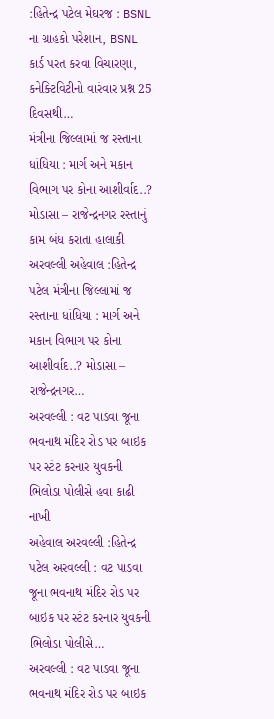:હિતેન્દ્ર પટેલ મેઘરજ : BSNL ના ગ્રાહકો પરેશાન, BSNL કાર્ડ પરત કરવા વિચારણા, કનેક્ટિવિટીનો વારંવાર પ્રશ્ન 25 દિવસથી…
મંત્રીના જિલ્લામાં જ રસ્તાના ધાંધિયા : માર્ગ અને મકાન વિભાગ પર કોના આશીર્વાદ..? મોડાસા – રાજેન્દ્રનગર રસ્તાનું કામ બંધ કરાતા હાલાકી
અરવલ્લી અહેવાલ :હિતેન્દ્ર પટેલ મંત્રીના જિલ્લામાં જ રસ્તાના ધાંધિયા : માર્ગ અને મકાન વિભાગ પર કોના આશીર્વાદ..? મોડાસા – રાજેન્દ્રનગર…
અરવલ્લી : વટ પાડવા જૂના ભવનાથ મંદિર રોડ પર બાઇક પર સ્ટંટ કરનાર યુવકની ભિલોડા પોલીસે હવા કાઢી નાખી
અહેવાલ અરવલ્લી :હિતેન્દ્ર પટેલ અરવલ્લી : વટ પાડવા જૂના ભવનાથ મંદિર રોડ પર બાઇક પર સ્ટંટ કરનાર યુવકની ભિલોડા પોલીસે…
અરવલ્લી : વટ પાડવા જૂના ભવનાથ મંદિર રોડ પર બાઇક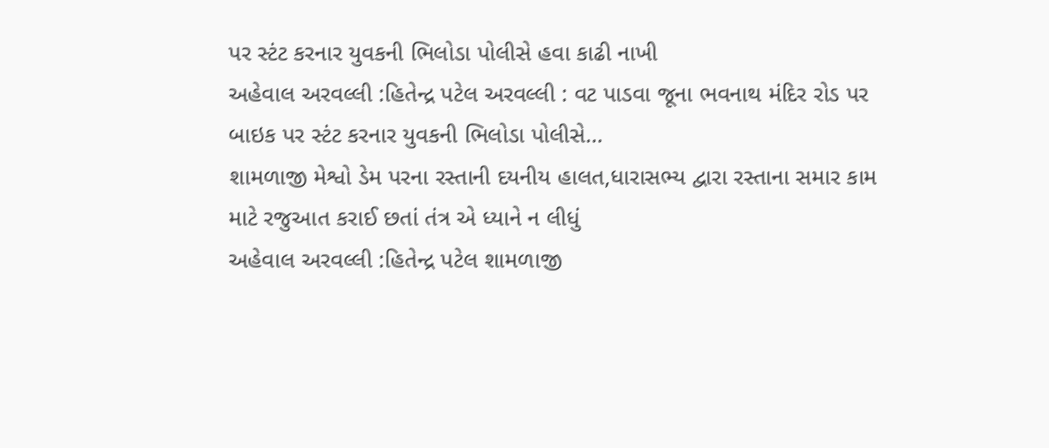પર સ્ટંટ કરનાર યુવકની ભિલોડા પોલીસે હવા કાઢી નાખી
અહેવાલ અરવલ્લી :હિતેન્દ્ર પટેલ અરવલ્લી : વટ પાડવા જૂના ભવનાથ મંદિર રોડ પર બાઇક પર સ્ટંટ કરનાર યુવકની ભિલોડા પોલીસે…
શામળાજી મેશ્વો ડેમ પરના રસ્તાની દયનીય હાલત,ધારાસભ્ય દ્વારા રસ્તાના સમાર કામ માટે રજુઆત કરાઈ છતાં તંત્ર એ ધ્યાને ન લીધું
અહેવાલ અરવલ્લી :હિતેન્દ્ર પટેલ શામળાજી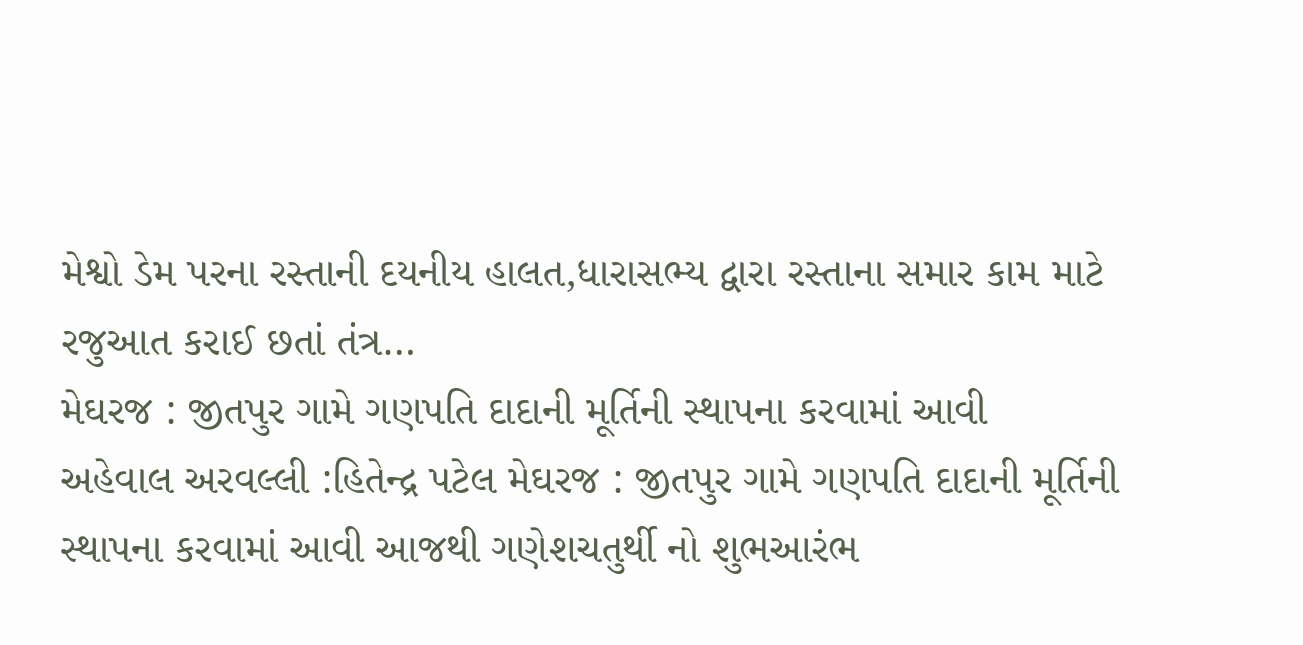મેશ્વો ડેમ પરના રસ્તાની દયનીય હાલત,ધારાસભ્ય દ્વારા રસ્તાના સમાર કામ માટે રજુઆત કરાઈ છતાં તંત્ર…
મેઘરજ : જીતપુર ગામે ગણપતિ દાદાની મૂર્તિની સ્થાપના કરવામાં આવી
અહેવાલ અરવલ્લી :હિતેન્દ્ર પટેલ મેઘરજ : જીતપુર ગામે ગણપતિ દાદાની મૂર્તિની સ્થાપના કરવામાં આવી આજથી ગણેશચતુર્થી નો શુભઆરંભ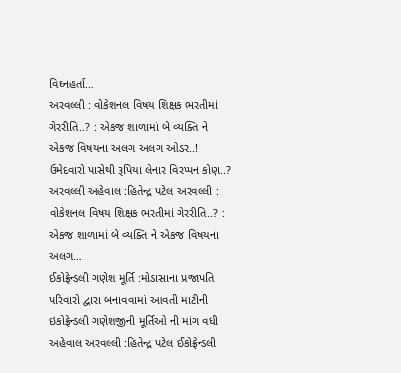વિઘ્નહર્તા…
અરવલ્લી : વોકેશનલ વિષય શિક્ષક ભરતીમાં ગેરરીતિ..? : એકજ શાળામાં બે વ્યક્તિ ને એકજ વિષયના અલગ અલગ ઓડર..! ઉમેદવારો પાસેથી રૂપિયા લેનાર વિરપ્પન કોણ..?
અરવલ્લી અહેવાલ :હિતેન્દ્ર પટેલ અરવલ્લી : વોકેશનલ વિષય શિક્ષક ભરતીમાં ગેરરીતિ..? : એકજ શાળામાં બે વ્યક્તિ ને એકજ વિષયના અલગ…
ઈકોફ્રેન્ડલી ગણેશ મૂર્તિ :મોડાસાના પ્રજાપતિ પરિવારો દ્વારા બનાવવામાં આવતી માટીની ઇકોફ્રેન્ડલી ગણેશજીની મૂર્તિઓ ની માંગ વધી
અહેવાલ અરવલ્લી :હિતેન્દ્ર પટેલ ઈકોફ્રેન્ડલી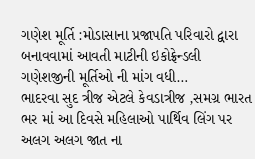ગણેશ મૂર્તિ :મોડાસાના પ્રજાપતિ પરિવારો દ્વારા બનાવવામાં આવતી માટીની ઇકોફ્રેન્ડલી ગણેશજીની મૂર્તિઓ ની માંગ વધી…
ભાદરવા સુદ ત્રીજ એટલે કેવડાત્રીજ ,સમગ્ર ભારત ભર માં આ દિવસે મહિલાઓ પાર્થિવ લિંગ પર અલગ અલગ જાત ના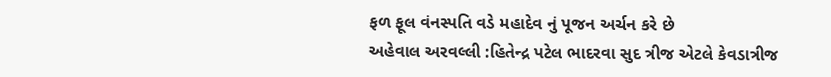ફળ ફૂલ વંનસ્પતિ વડે મહાદેવ નું પૂજન અર્ચન કરે છે
અહેવાલ અરવલ્લી :હિતેન્દ્ર પટેલ ભાદરવા સુદ ત્રીજ એટલે કેવડાત્રીજ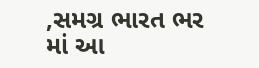,સમગ્ર ભારત ભર માં આ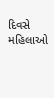દિવસે મહિલાઓ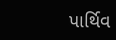પાર્થિવ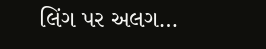લિંગ પર અલગ…